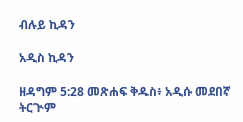ብሉይ ኪዳን

አዲስ ኪዳን

ዘዳግም 5:28 መጽሐፍ ቅዱስ፥ አዲሱ መደበኛ ትርጒም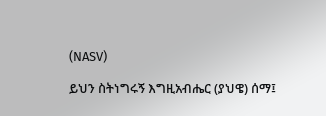(NASV)

ይህን ስትነግሩኝ እግዚአብሔር (ያህዌ) ሰማ፤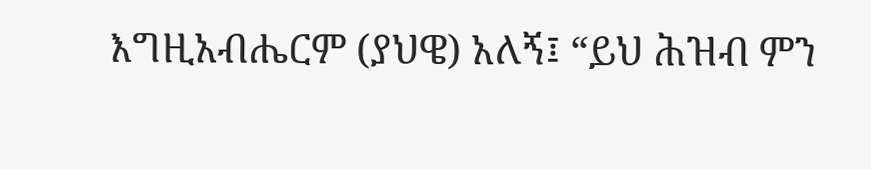እግዚአብሔርም (ያህዌ) አለኝ፤ “ይህ ሕዝብ ምን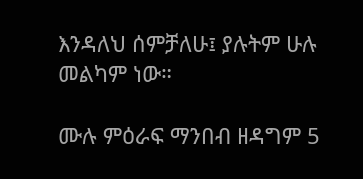እንዳለህ ሰምቻለሁ፤ ያሉትም ሁሉ መልካም ነው።

ሙሉ ምዕራፍ ማንበብ ዘዳግም 5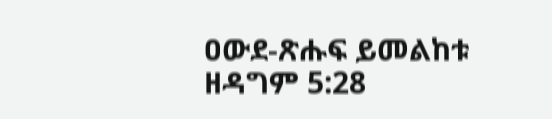ዐውደ-ጽሑፍ ይመልከቱ ዘዳግም 5:28